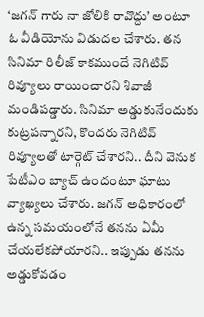‘జగన్ గారు నా జోలికి రావొద్దు’ అంటూ ఓ వీడియోను విడుదల చేశారు. తన సినిమా రిలీజ్ కాకముందే నెగిటివ్ రివ్యూలు రాయించారని శివాజీ మండిపడ్డారు. సినిమా అడ్డుకునేందుకు కుట్రపన్నారని, కొందరు నెగిటివ్ రివ్యూలతో టార్గెట్ చేశారని.. దీని వెనుక పేటీఎం బ్యాచ్ ఉందంటూ ఘాటు వ్యాఖ్యలు చేశారు. జగన్ అధికారంలో ఉన్న సమయంలోనే తనను ఏమీ చేయలేకపోయారని.. ఇప్పుడు తనను అడ్డుకోవడం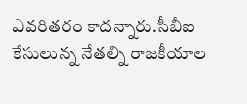ఎవరితరం కాదన్నారు.సీబీఐ కేసులున్న నేతల్ని రాజకీయాల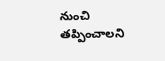నుంచి తప్పించాలని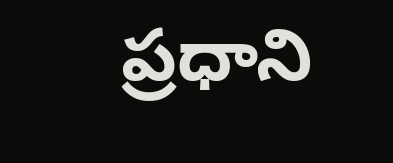ప్రధాని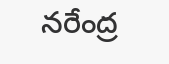నరేంద్ర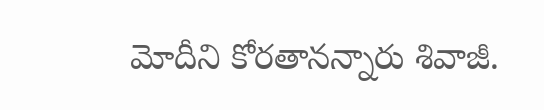మోదీని కోరతానన్నారు శివాజీ.